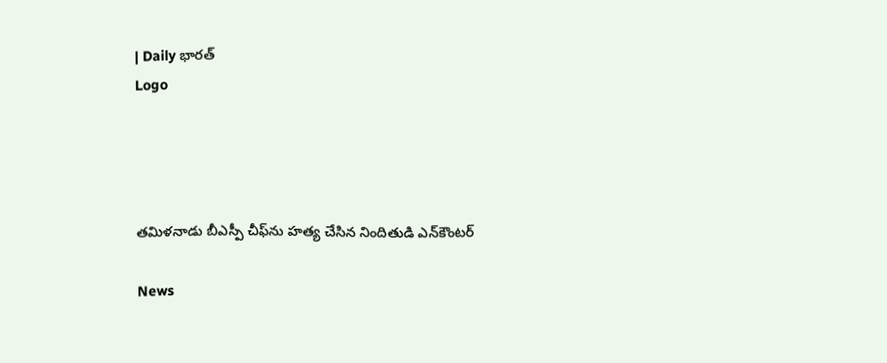| Daily భారత్
Logo




తమిళనాడు బీఎస్పీ చీఫ్‌ను హత్య చేసిన నిందితుడి ఎన్‌కౌంటర్‌

News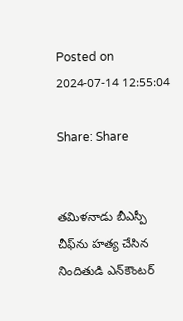Posted on 2024-07-14 12:55:04

Share: Share


తమిళనాడు బీఎస్పీ చీఫ్‌ను హత్య చేసిన నిందితుడి ఎన్‌కౌంటర్‌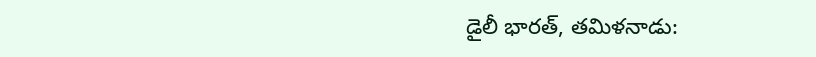డైలీ భారత్, తమిళనాడు: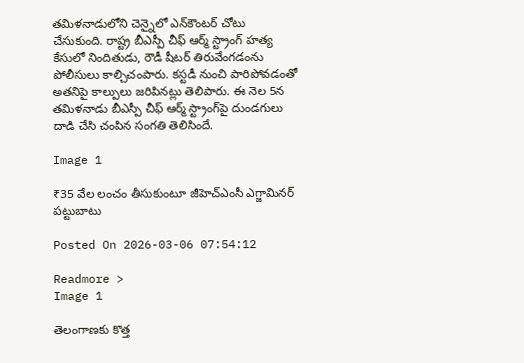తమిళనాడులోని చెన్నైలో ఎన్‌కౌంటర్‌ చోటు చేసుకుంది. రాష్ట్ర బీఎస్పీ చీఫ్‌ ఆర్మ్‌ స్ట్రాంగ్‌ హత్య కేసులో నిందితుడు, రౌడీ షీటర్‌ తిరువేంగడంను పోలీసులు కాల్చిచంపారు. కస్టడీ నుంచి పారిపోవడంతో అతనిపై కాల్పులు జరిపినట్లు తెలిపారు. ఈ నెల 5న తమిళనాడు బీఎస్పీ చీఫ్‌ ఆర్మ్‌ స్ట్రాంగ్‌పై దుండగులు దాడి చేసి చంపిన సంగతి తెలిసిందే.

Image 1

₹35 వేల లంచం తీసుకుంటూ జీహెచ్ఎంసీ ఎగ్జామినర్ పట్టుబాటు

Posted On 2026-03-06 07:54:12

Readmore >
Image 1

తెలంగాణకు కొత్త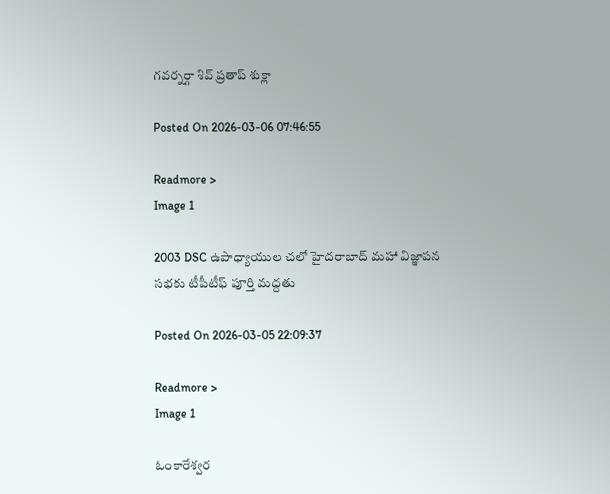గవర్నర్గా శివ్ ప్రతాప్ శుక్లా

Posted On 2026-03-06 07:46:55

Readmore >
Image 1

2003 DSC ఉపాధ్యాయుల చలో హైదరాబాద్ మహా విజ్ఞాపన సభకు టీపీటీఫ్ పూర్తి మద్దతు

Posted On 2026-03-05 22:09:37

Readmore >
Image 1

ఓంకారేశ్వర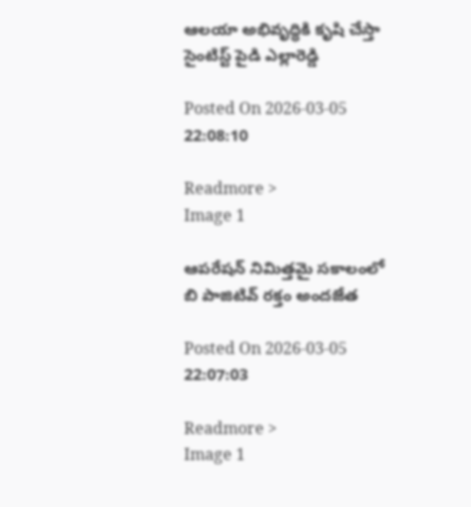ఆలయా అభివృద్ధికి కృషి చేస్తా సైంటిస్ట్ పైడి ఎల్లారెడ్డి

Posted On 2026-03-05 22:08:10

Readmore >
Image 1

ఆపరేషన్ నిమిత్తమై సకాలంలో బి పాజిటివ్ రక్తం అందజేత

Posted On 2026-03-05 22:07:03

Readmore >
Image 1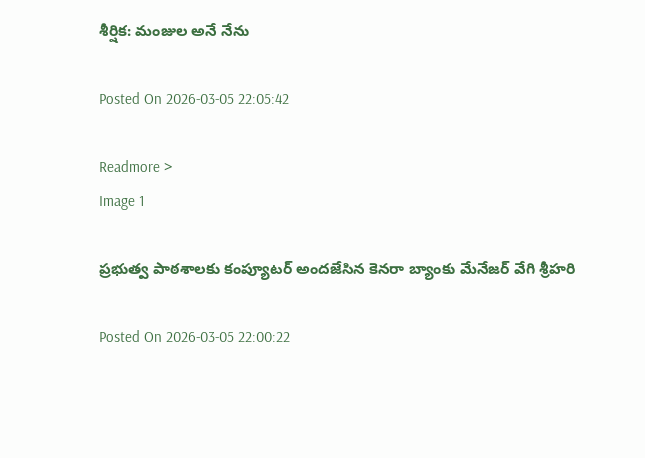శీర్షిక: మంజుల అనే నేను

Posted On 2026-03-05 22:05:42

Readmore >
Image 1

ప్రభుత్వ పాఠశాలకు కంప్యూటర్ అందజేసిన కెనరా బ్యాంకు మేనేజర్ వేగి శ్రీహరి

Posted On 2026-03-05 22:00:22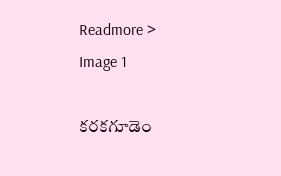Readmore >
Image 1

కరకగూడెం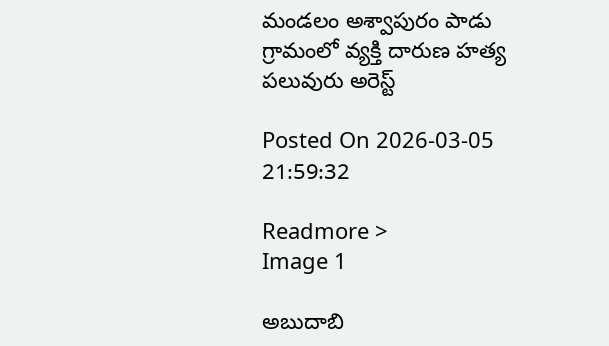మండలం అశ్వాపురం పాడు గ్రామంలో వ్యక్తి దారుణ హత్య పలువురు అరెస్ట్

Posted On 2026-03-05 21:59:32

Readmore >
Image 1

అబుదాబి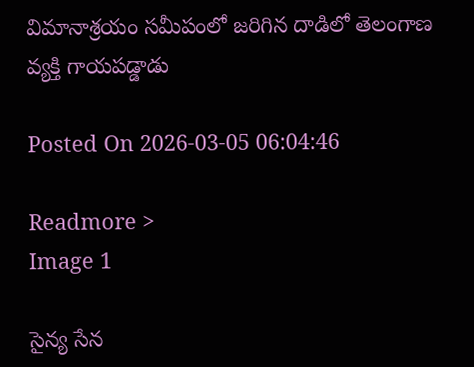విమానాశ్రయం సమీపంలో జరిగిన దాడిలో తెలంగాణ వ్యక్తి గాయపడ్డాడు

Posted On 2026-03-05 06:04:46

Readmore >
Image 1

సైన్య సేన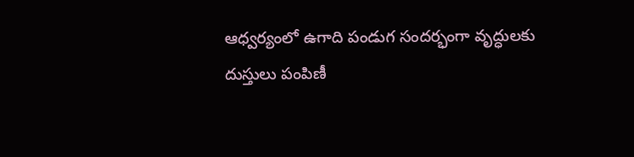ఆధ్వర్యంలో ఉగాది పండుగ సందర్భంగా వృద్ధులకు దుస్తులు పంపిణీ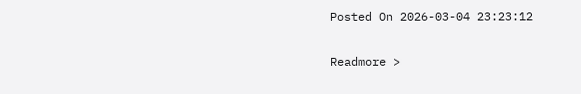Posted On 2026-03-04 23:23:12

Readmore >